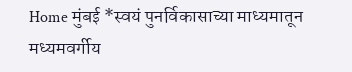Home मुंबई *स्वयं पुनर्विकासाच्या माध्यमातून मध्यमवर्गीय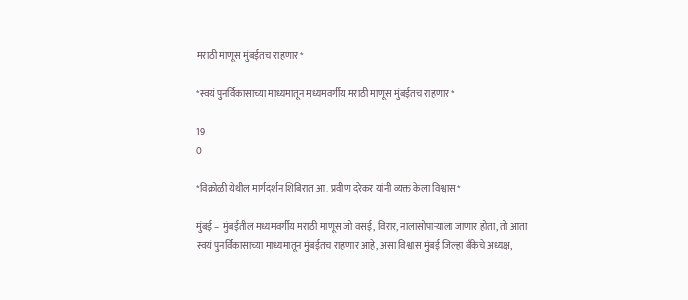मराठी माणूस मुंबईतच राहणार*

*स्वयं पुनर्विकासाच्या माध्यमातून मध्यमवर्गीय मराठी माणूस मुंबईतच राहणार*

19
0

*विक्रोळी येथील मार्गदर्शन शिबिरात आ. प्रवीण दरेकर यांनी व्यक्त केला विश्वास*

मुंबई – मुंबईतील मध्यमवर्गीय मराठी माणूस जो वसई, विरार, नालासोपाऱ्याला जाणार होता, तो आता स्वयं पुनर्विकासाच्या माध्यमातून मुंबईतच राहणार आहे, असा विश्वास मुंबई जिल्हा बँकेचे अध्यक्ष,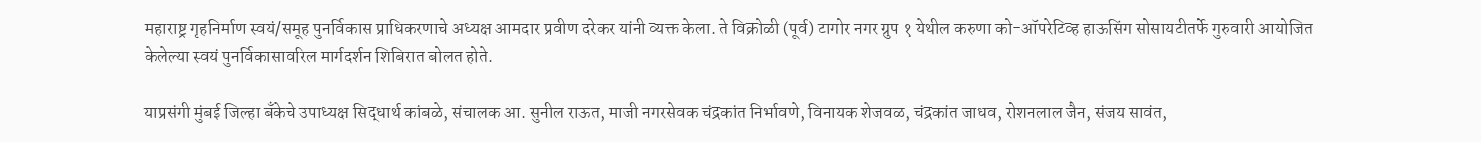महाराष्ट्र गृहनिर्माण स्वयं/समूह पुनर्विकास प्राधिकरणाचे अध्यक्ष आमदार प्रवीण दरेकर यांनी व्यक्त केला. ते विक्रोळी (पूर्व) टागोर नगर ग्रुप १ येथील करुणा को-ऑपरेटिव्ह हाऊसिंग सोसायटीतर्फे गुरुवारी आयोजित केलेल्या स्वयं पुनर्विकासावरिल मार्गदर्शन शिबिरात बोलत होते.

याप्रसंगी मुंबई जिल्हा बँकेचे उपाध्यक्ष सिद्धार्थ कांबळे, संचालक आ. सुनील राऊत, माजी नगरसेवक चंद्रकांत निर्भावणे, विनायक शेजवळ, चंद्रकांत जाधव, रोशनलाल जैन, संजय सावंत,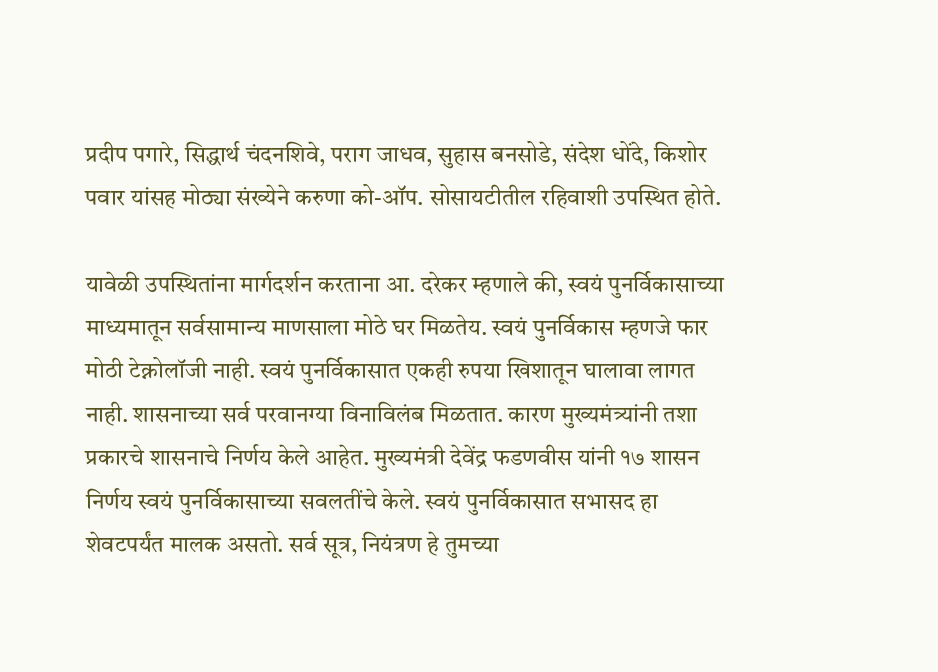प्रदीप पगारे, सिद्धार्थ चंदनशिवे, पराग जाधव, सुहास बनसोडे, संदेश धोंदे, किशोर पवार यांसह मोठ्या संख्येने करुणा को-ऑप. सोसायटीतील रहिवाशी उपस्थित होते.

यावेळी उपस्थितांना मार्गदर्शन करताना आ. दरेकर म्हणाले की, स्वयं पुनर्विकासाच्या माध्यमातून सर्वसामान्य माणसाला मोठे घर मिळतेय. स्वयं पुनर्विकास म्हणजे फार मोठी टेक्नोलॉजी नाही. स्वयं पुनर्विकासात एकही रुपया खिशातून घालावा लागत नाही. शासनाच्या सर्व परवानग्या विनाविलंब मिळतात. कारण मुख्यमंत्र्यांनी तशा प्रकारचे शासनाचे निर्णय केले आहेत. मुख्यमंत्री देवेंद्र फडणवीस यांनी १७ शासन निर्णय स्वयं पुनर्विकासाच्या सवलतींचे केले. स्वयं पुनर्विकासात सभासद हा शेवटपर्यंत मालक असतो. सर्व सूत्र, नियंत्रण हे तुमच्या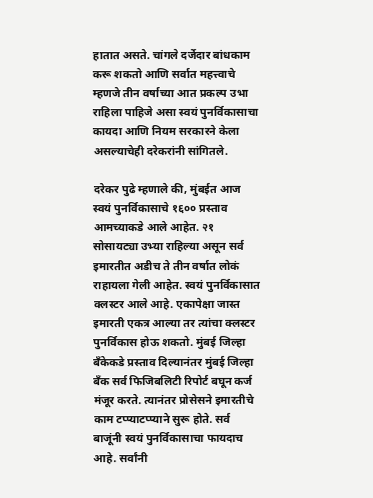हातात असते. चांगले दर्जेदार बांधकाम करू शकतो आणि सर्वात महत्त्वाचे म्हणजे तीन वर्षाच्या आत प्रकल्प उभा राहिला पाहिजे असा स्वयं पुनर्विकासाचा कायदा आणि नियम सरकारने केला असल्याचेही दरेकरांनी सांगितले.

दरेकर पुढे म्हणाले की, मुंबईत आज स्वयं पुनर्विकासाचे १६०० प्रस्ताव आमच्याकडे आले आहेत. २१ सोसायट्या उभ्या राहिल्या असून सर्व इमारतीत अडीच ते तीन वर्षात लोकं राहायला गेली आहेत. स्वयं पुनर्विकासात क्लस्टर आले आहे. एकापेक्षा जास्त इमारती एकत्र आल्या तर त्यांचा क्लस्टर पुनर्विकास होऊ शकतो. मुंबई जिल्हा बँकेकडे प्रस्ताव दिल्यानंतर मुंबई जिल्हा बँक सर्व फिजिबलिटी रिपोर्ट बघून कर्ज मंजूर करते. त्यानंतर प्रोसेसने इमारतीचे काम टप्प्याटप्प्याने सुरू होते. सर्व बाजूंनी स्वयं पुनर्विकासाचा फायदाच आहे. सर्वांनी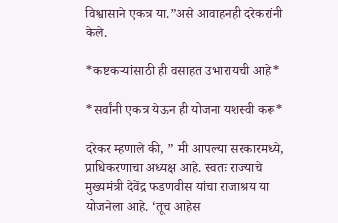विश्वासाने एकत्र या.”असे आवाहनही दरेकरांनी केले.

*कष्टकऱ्यांसाठी ही वसाहत उभारायची आहे*

*सर्वांनी एकत्र येऊन ही योजना यशस्वी करू*

दरेकर म्हणाले की, ” मी आपल्या सरकारमध्ये, प्राधिकरणाचा अध्यक्ष आहे. स्वतः राज्याचे मुख्यमंत्री देवेंद्र फडणवीस यांचा राजाश्रय या योजनेला आहे. ‘तूच आहेस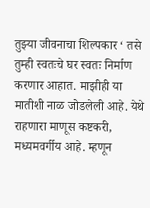तुझ्या जीवनाचा शिल्पकार ‘ तसे तुम्ही स्वतःचे घर स्वतः निर्माण करणार आहात. माझीही या मातीशी नाळ जोडलेली आहे. येथे राहणारा माणूस कष्टकरी, मध्यमवर्गीय आहे. म्हणून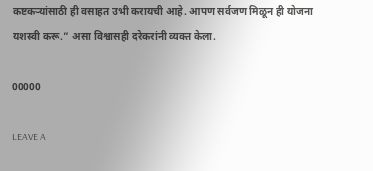कष्टकऱ्यांसाठी ही वसाहत उभी करायची आहे. आपण सर्वजण मिळून ही योजना यशस्वी करू.” असा विश्वासही दरेकरांनी व्यक्त केला.

00000

LEAVE A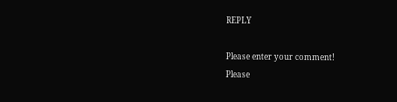REPLY

Please enter your comment!
Please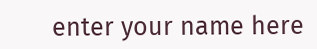enter your name here